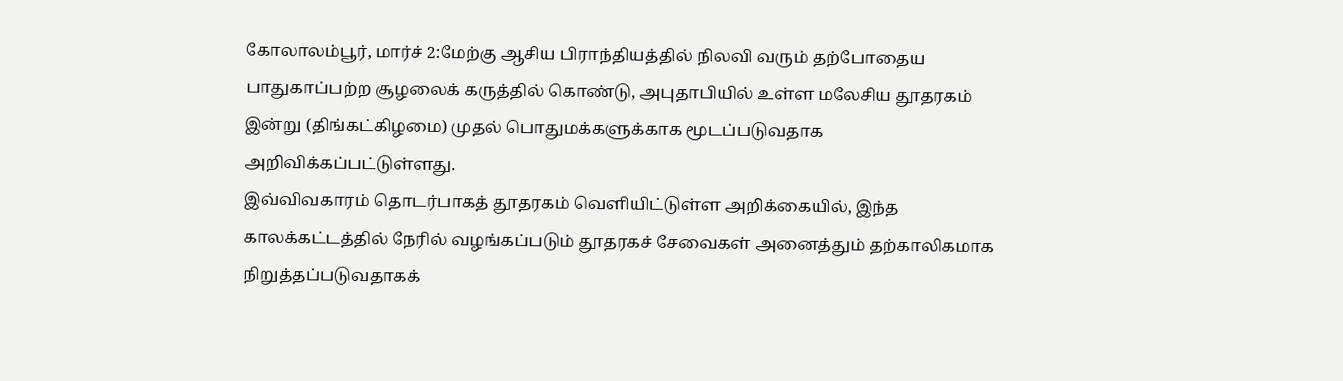கோலாலம்பூர், மார்ச் 2:மேற்கு ஆசிய பிராந்தியத்தில் நிலவி வரும் தற்போதைய பாதுகாப்பற்ற சூழலைக் கருத்தில் கொண்டு, அபுதாபியில் உள்ள மலேசிய தூதரகம் இன்று (திங்கட்கிழமை) முதல் பொதுமக்களுக்காக மூடப்படுவதாக அறிவிக்கப்பட்டுள்ளது.
இவ்விவகாரம் தொடர்பாகத் தூதரகம் வெளியிட்டுள்ள அறிக்கையில், இந்த காலக்கட்டத்தில் நேரில் வழங்கப்படும் தூதரகச் சேவைகள் அனைத்தும் தற்காலிகமாக நிறுத்தப்படுவதாகக்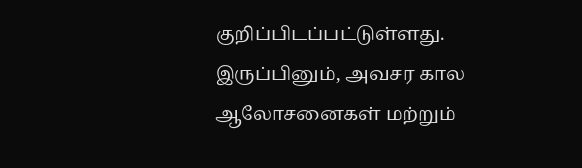குறிப்பிடப்பட்டுள்ளது.
இருப்பினும், அவசர கால ஆலோசனைகள் மற்றும்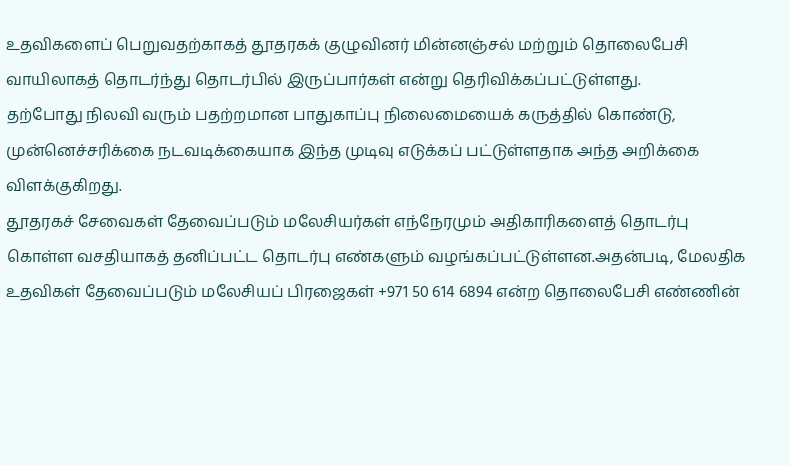உதவிகளைப் பெறுவதற்காகத் தூதரகக் குழுவினர் மின்னஞ்சல் மற்றும் தொலைபேசி வாயிலாகத் தொடர்ந்து தொடர்பில் இருப்பார்கள் என்று தெரிவிக்கப்பட்டுள்ளது.
தற்போது நிலவி வரும் பதற்றமான பாதுகாப்பு நிலைமையைக் கருத்தில் கொண்டு, முன்னெச்சரிக்கை நடவடிக்கையாக இந்த முடிவு எடுக்கப் பட்டுள்ளதாக அந்த அறிக்கை விளக்குகிறது.
தூதரகச் சேவைகள் தேவைப்படும் மலேசியர்கள் எந்நேரமும் அதிகாரிகளைத் தொடர்பு கொள்ள வசதியாகத் தனிப்பட்ட தொடர்பு எண்களும் வழங்கப்பட்டுள்ளன.அதன்படி, மேலதிக உதவிகள் தேவைப்படும் மலேசியப் பிரஜைகள் +971 50 614 6894 என்ற தொலைபேசி எண்ணின்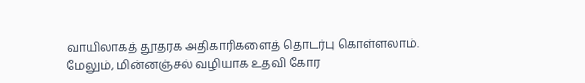வாயிலாகத் தூதரக அதிகாரிகளைத் தொடர்பு கொள்ளலாம்.
மேலும், மின்னஞ்சல் வழியாக உதவி கோர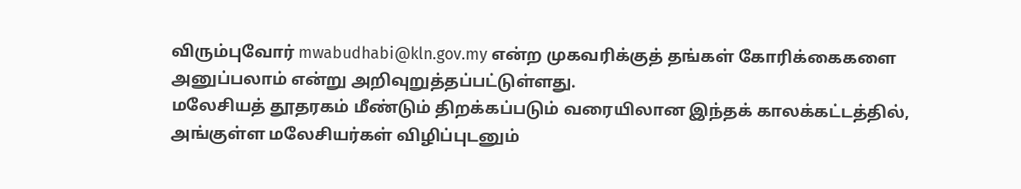விரும்புவோர் mwabudhabi@kln.gov.my என்ற முகவரிக்குத் தங்கள் கோரிக்கைகளை அனுப்பலாம் என்று அறிவுறுத்தப்பட்டுள்ளது.
மலேசியத் தூதரகம் மீண்டும் திறக்கப்படும் வரையிலான இந்தக் காலக்கட்டத்தில், அங்குள்ள மலேசியர்கள் விழிப்புடனும்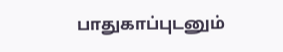பாதுகாப்புடனும்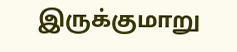இருக்குமாறு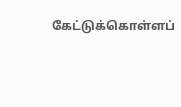கேட்டுக்கொள்ளப்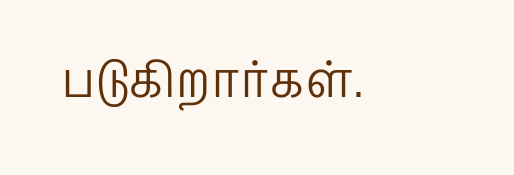படுகிறார்கள்.